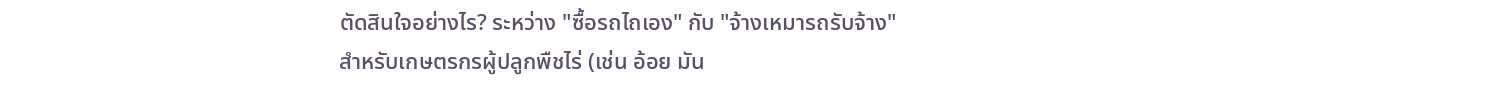ตัดสินใจอย่างไร? ระหว่าง "ซื้อรถไถเอง" กับ "จ้างเหมารถรับจ้าง"
สำหรับเกษตรกรผู้ปลูกพืชไร่ (เช่น อ้อย มัน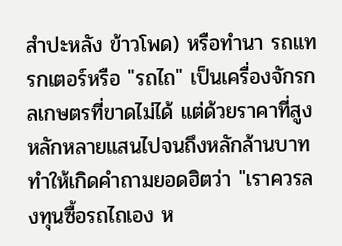สำปะหลัง ข้าวโพด) หรือทำนา รถแทรกเตอร์หรือ "รถไถ" เป็นเครื่องจักรกลเกษตรที่ขาดไม่ได้ แต่ด้วยราคาที่สูงหลักหลายแสนไปจนถึงหลักล้านบาท ทำให้เกิดคำถามยอดฮิตว่า "เราควรลงทุนซื้อรถไถเอง ห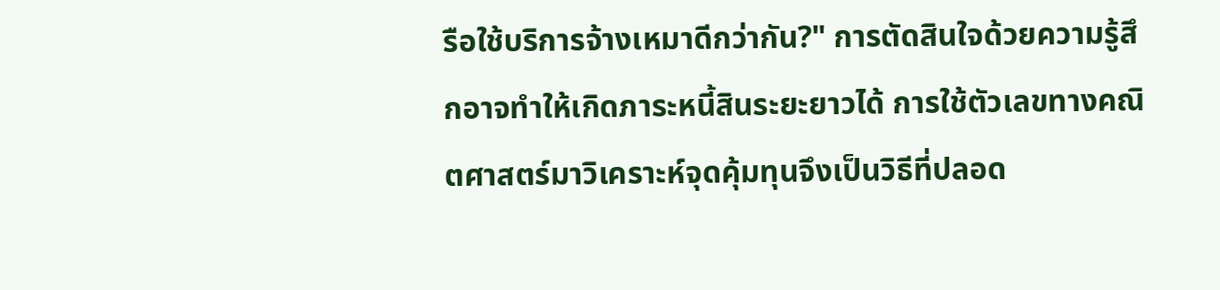รือใช้บริการจ้างเหมาดีกว่ากัน?" การตัดสินใจด้วยความรู้สึกอาจทำให้เกิดภาระหนี้สินระยะยาวได้ การใช้ตัวเลขทางคณิตศาสตร์มาวิเคราะห์จุดคุ้มทุนจึงเป็นวิธีที่ปลอด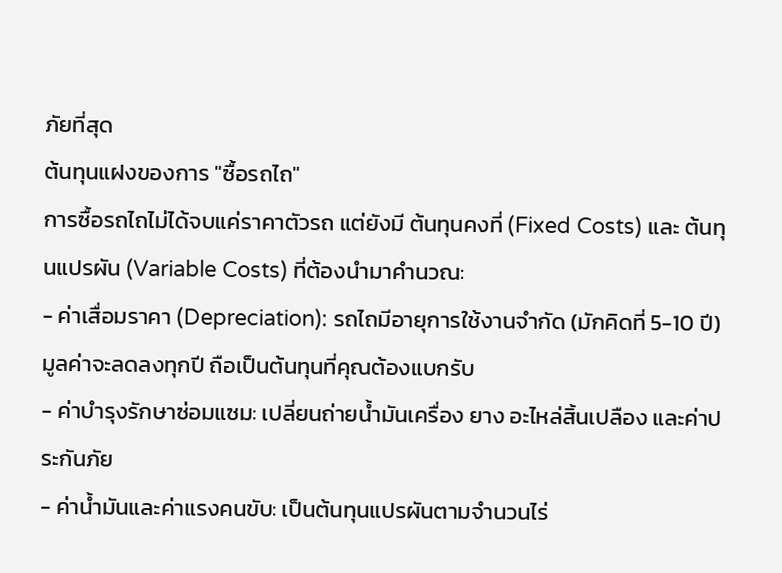ภัยที่สุด
ต้นทุนแฝงของการ "ซื้อรถไถ"
การซื้อรถไถไม่ได้จบแค่ราคาตัวรถ แต่ยังมี ต้นทุนคงที่ (Fixed Costs) และ ต้นทุนแปรผัน (Variable Costs) ที่ต้องนำมาคำนวณ:
- ค่าเสื่อมราคา (Depreciation): รถไถมีอายุการใช้งานจำกัด (มักคิดที่ 5-10 ปี) มูลค่าจะลดลงทุกปี ถือเป็นต้นทุนที่คุณต้องแบกรับ
- ค่าบำรุงรักษาซ่อมแซม: เปลี่ยนถ่ายน้ำมันเครื่อง ยาง อะไหล่สิ้นเปลือง และค่าประกันภัย
- ค่าน้ำมันและค่าแรงคนขับ: เป็นต้นทุนแปรผันตามจำนวนไร่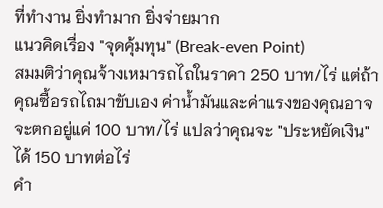ที่ทำงาน ยิ่งทำมาก ยิ่งจ่ายมาก
แนวคิดเรื่อง "จุดคุ้มทุน" (Break-even Point)
สมมติว่าคุณจ้างเหมารถไถในราคา 250 บาท/ไร่ แต่ถ้าคุณซื้อรถไถมาขับเอง ค่าน้ำมันและค่าแรงของคุณอาจจะตกอยู่แค่ 100 บาท/ไร่ แปลว่าคุณจะ "ประหยัดเงิน" ได้ 150 บาทต่อไร่
คำ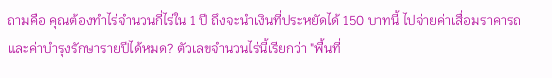ถามคือ คุณต้องทำไร่จำนวนกี่ไร่ใน 1 ปี ถึงจะนำเงินที่ประหยัดได้ 150 บาทนี้ ไปจ่ายค่าเสื่อมราคารถและค่าบำรุงรักษารายปีได้หมด? ตัวเลขจำนวนไร่นี้เรียกว่า "พื้นที่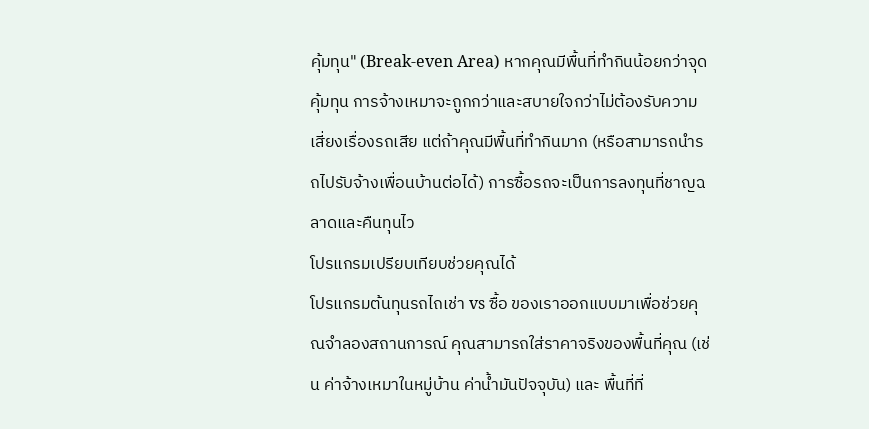คุ้มทุน" (Break-even Area) หากคุณมีพื้นที่ทำกินน้อยกว่าจุดคุ้มทุน การจ้างเหมาจะถูกกว่าและสบายใจกว่าไม่ต้องรับความเสี่ยงเรื่องรถเสีย แต่ถ้าคุณมีพื้นที่ทำกินมาก (หรือสามารถนำรถไปรับจ้างเพื่อนบ้านต่อได้) การซื้อรถจะเป็นการลงทุนที่ชาญฉลาดและคืนทุนไว
โปรแกรมเปรียบเทียบช่วยคุณได้
โปรแกรมต้นทุนรถไถเช่า vs ซื้อ ของเราออกแบบมาเพื่อช่วยคุณจำลองสถานการณ์ คุณสามารถใส่ราคาจริงของพื้นที่คุณ (เช่น ค่าจ้างเหมาในหมู่บ้าน ค่าน้ำมันปัจจุบัน) และ พื้นที่ที่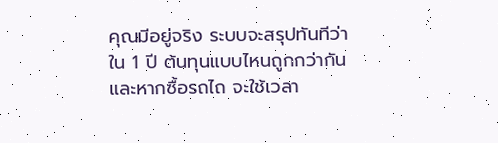คุณมีอยู่จริง ระบบจะสรุปทันทีว่าใน 1 ปี ต้นทุนแบบไหนถูกกว่ากัน และหากซื้อรถไถ จะใช้เวลา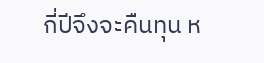กี่ปีจึงจะคืนทุน ห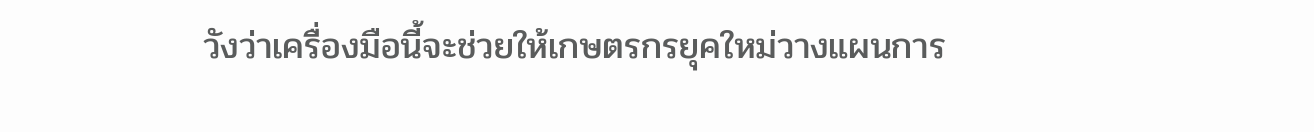วังว่าเครื่องมือนี้จะช่วยให้เกษตรกรยุคใหม่วางแผนการ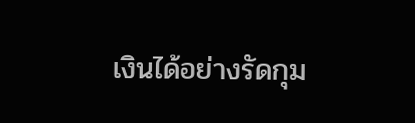เงินได้อย่างรัดกุม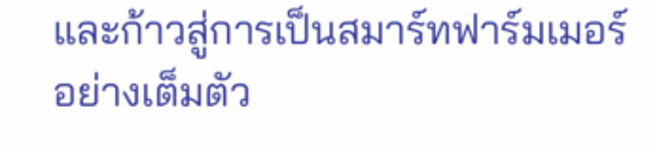และก้าวสู่การเป็นสมาร์ทฟาร์มเมอร์อย่างเต็มตัว